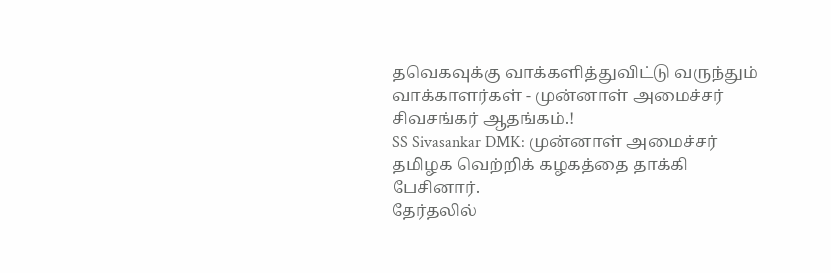தவெகவுக்கு வாக்களித்துவிட்டு வருந்தும் வாக்காளர்கள் - முன்னாள் அமைச்சர் சிவசங்கர் ஆதங்கம்.!
SS Sivasankar DMK: முன்னாள் அமைச்சர் தமிழக வெற்றிக் கழகத்தை தாக்கி பேசினார்.
தேர்தலில்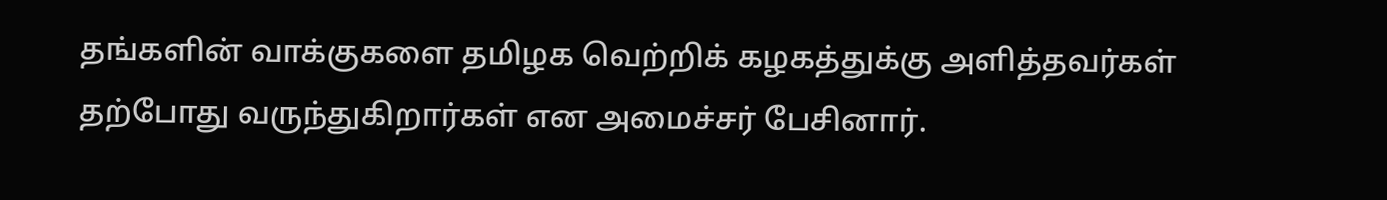தங்களின் வாக்குகளை தமிழக வெற்றிக் கழகத்துக்கு அளித்தவர்கள் தற்போது வருந்துகிறார்கள் என அமைச்சர் பேசினார்.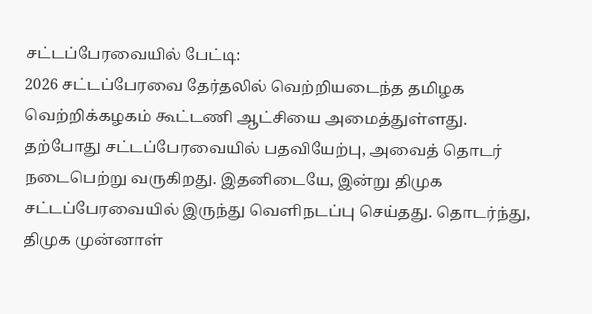சட்டப்பேரவையில் பேட்டி:
2026 சட்டப்பேரவை தேர்தலில் வெற்றியடைந்த தமிழக வெற்றிக்கழகம் கூட்டணி ஆட்சியை அமைத்துள்ளது. தற்போது சட்டப்பேரவையில் பதவியேற்பு, அவைத் தொடர் நடைபெற்று வருகிறது. இதனிடையே, இன்று திமுக சட்டப்பேரவையில் இருந்து வெளிநடப்பு செய்தது. தொடர்ந்து, திமுக முன்னாள்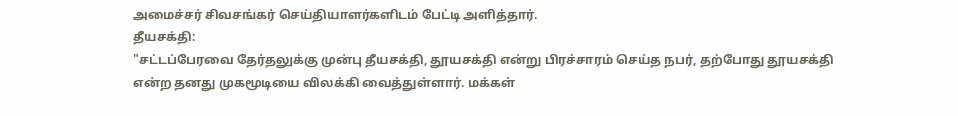அமைச்சர் சிவசங்கர் செய்தியாளர்களிடம் பேட்டி அளித்தார்.
தீயசக்தி:
"சட்டப்பேரவை தேர்தலுக்கு முன்பு தீயசக்தி, தூயசக்தி என்று பிரச்சாரம் செய்த நபர், தற்போது தூயசக்தி என்ற தனது முகமூடியை விலக்கி வைத்துள்ளார். மக்கள்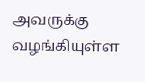அவருக்கு வழங்கியுள்ள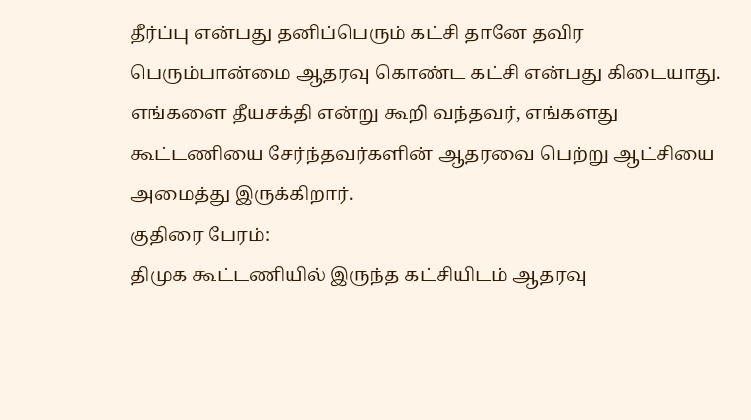தீர்ப்பு என்பது தனிப்பெரும் கட்சி தானே தவிர பெரும்பான்மை ஆதரவு கொண்ட கட்சி என்பது கிடையாது. எங்களை தீயசக்தி என்று கூறி வந்தவர், எங்களது கூட்டணியை சேர்ந்தவர்களின் ஆதரவை பெற்று ஆட்சியை அமைத்து இருக்கிறார்.
குதிரை பேரம்:
திமுக கூட்டணியில் இருந்த கட்சியிடம் ஆதரவு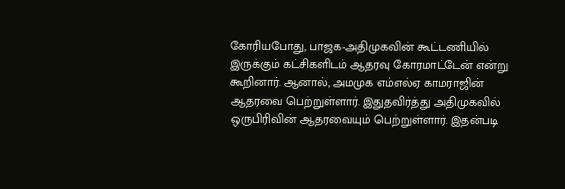கோரியபோது, பாஜக-அதிமுகவின் கூட்டணியில் இருக்கும் கட்சிகளிடம் ஆதரவு கோரமாட்டேன் என்று கூறினார். ஆனால், அமமுக எம்எல்ஏ காமராஜின் ஆதரவை பெற்றுள்ளார். இதுதவிர்த்து அதிமுகவில் ஒருபிரிவின் ஆதரவையும் பெற்றுள்ளார். இதன்படி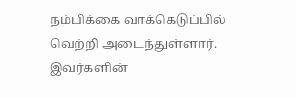நம்பிக்கை வாக்கெடுப்பில் வெற்றி அடைந்துள்ளார். இவர்களின்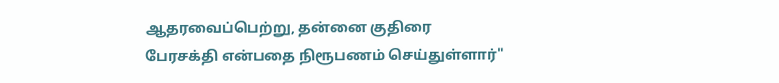ஆதரவைப்பெற்று, தன்னை குதிரை பேரசக்தி என்பதை நிரூபணம் செய்துள்ளார்"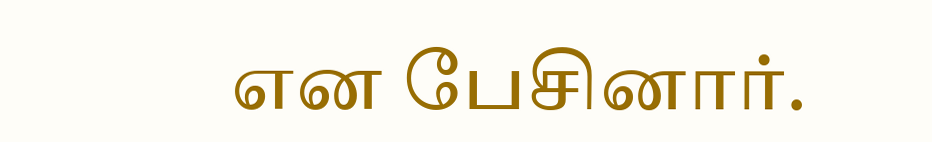என பேசினார்.